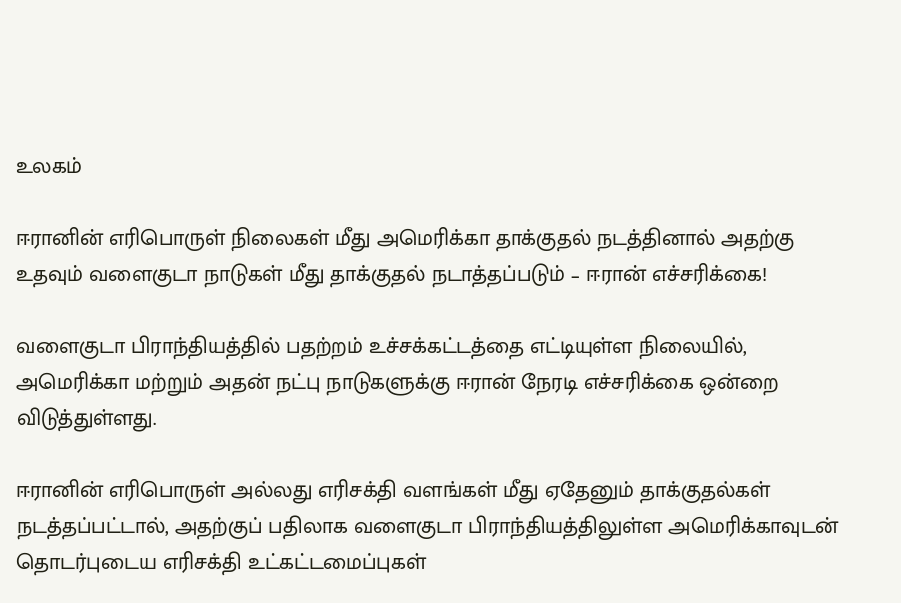உலகம்

ஈரானின் எரிபொருள் நிலைகள் மீது அமெரிக்கா தாக்குதல் நடத்தினால் அதற்கு உதவும் வளைகுடா நாடுகள் மீது தாக்குதல் நடாத்தப்படும் – ஈரான் எச்சரிக்கை!

வளைகுடா பிராந்தியத்தில் பதற்றம் உச்சக்கட்டத்தை எட்டியுள்ள நிலையில், அமெரிக்கா மற்றும் அதன் நட்பு நாடுகளுக்கு ஈரான் நேரடி எச்சரிக்கை ஒன்றை விடுத்துள்ளது.

ஈரானின் எரிபொருள் அல்லது எரிசக்தி வளங்கள் மீது ஏதேனும் தாக்குதல்கள் நடத்தப்பட்டால், அதற்குப் பதிலாக வளைகுடா பிராந்தியத்திலுள்ள அமெரிக்காவுடன் தொடர்புடைய எரிசக்தி உட்கட்டமைப்புகள்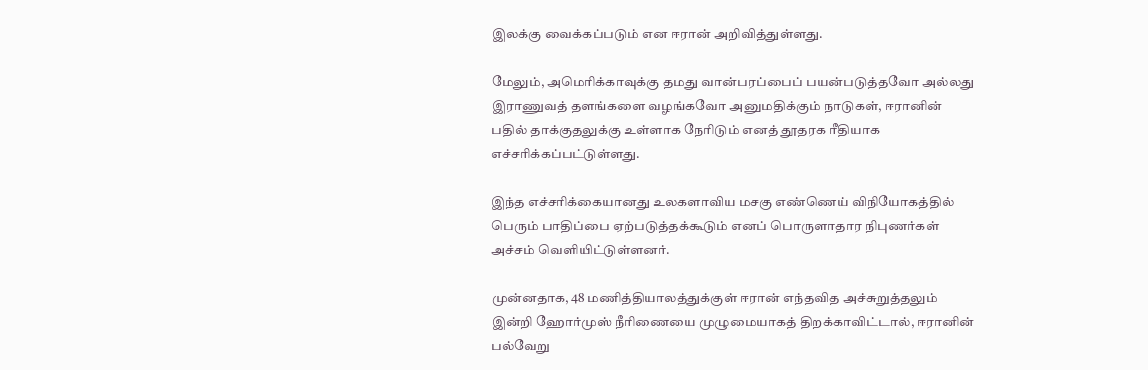இலக்கு வைக்கப்படும் என ஈரான் அறிவித்துள்ளது.

மேலும், அமெரிக்காவுக்கு தமது வான்பரப்பைப் பயன்படுத்தவோ அல்லது இராணுவத் தளங்களை வழங்கவோ அனுமதிக்கும் நாடுகள், ஈரானின் பதில் தாக்குதலுக்கு உள்ளாக நேரிடும் எனத் தூதரக ரீதியாக எச்சரிக்கப்பட்டுள்ளது.

இந்த எச்சரிக்கையானது உலகளாவிய மசகு எண்ணெய் விநியோகத்தில் பெரும் பாதிப்பை ஏற்படுத்தக்கூடும் எனப் பொருளாதார நிபுணர்கள் அச்சம் வெளியிட்டுள்ளனர்.

முன்னதாக, 48 மணித்தியாலத்துக்குள் ஈரான் எந்தவித அச்சுறுத்தலும் இன்றி ஹோர்முஸ் நீரிணையை முழுமையாகத் திறக்காவிட்டால், ஈரானின் பல்வேறு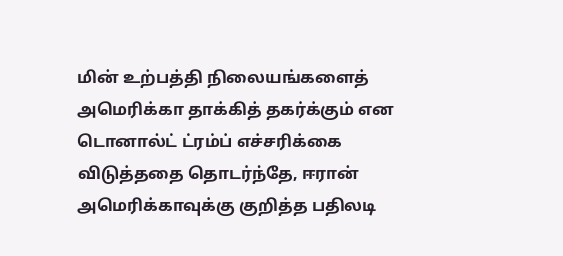மின் உற்பத்தி நிலையங்களைத் அமெரிக்கா தாக்கித் தகர்க்கும் என டொனால்ட் ட்ரம்ப் எச்சரிக்கை விடுத்ததை தொடர்ந்தே, ஈரான் அமெரிக்காவுக்கு குறித்த பதிலடி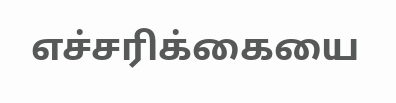எச்சரிக்கையை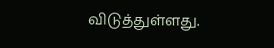விடுத்துள்ளது.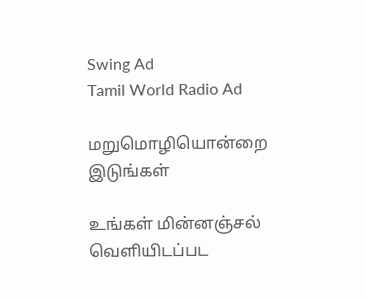Swing Ad
Tamil World Radio Ad

மறுமொழியொன்றை இடுங்கள்

உங்கள் மின்னஞ்சல் வௌியிடப்பட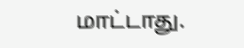மாட்டாது.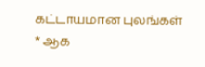கட்டாயமான புலங்கள் * ஆக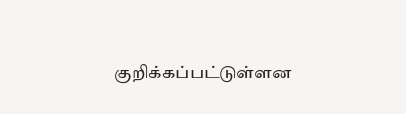குறிக்கப்பட்டுள்ளன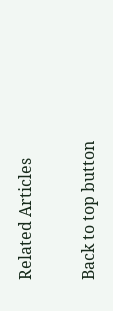Related Articles

Back to top button